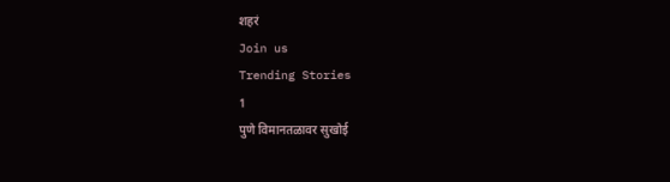शहरं
Join us
Trending Stories
1
पुणे विमानतळावर सुखोई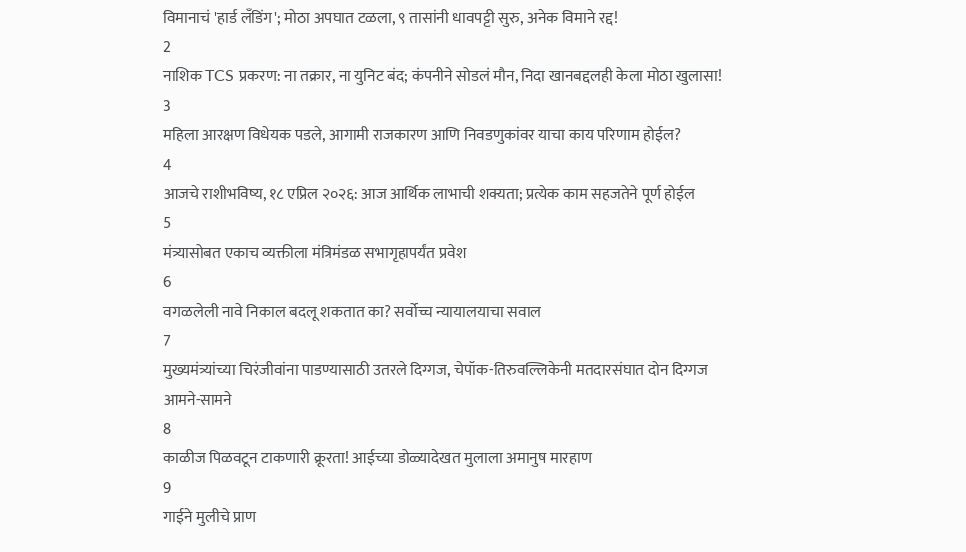विमानाचं 'हार्ड लँडिंग'; मोठा अपघात टळला, ९ तासांनी धावपट्टी सुरु, अनेक विमाने रद्द!
2
नाशिक TCS प्रकरण: ना तक्रार, ना युनिट बंद; कंपनीने सोडलं मौन, निदा खानबद्दलही केला मोठा खुलासा!
3
महिला आरक्षण विधेयक पडले, आगामी राजकारण आणि निवडणुकांवर याचा काय परिणाम होईल?
4
आजचे राशीभविष्य, १८ एप्रिल २०२६: आज आर्थिक लाभाची शक्यता; प्रत्येक काम सहजतेने पूर्ण होईल
5
मंत्र्यासोबत एकाच व्यक्तीला मंत्रिमंडळ सभागृहापर्यंत प्रवेश
6
वगळलेली नावे निकाल बदलू शकतात का? सर्वोच्च न्यायालयाचा सवाल
7
मुख्यमंत्र्यांच्या चिरंजीवांना पाडण्यासाठी उतरले दिग्गज, चेपॉक-तिरुवल्लिकेनी मतदारसंघात दोन दिग्गज आमने-सामने
8
काळीज पिळवटून टाकणारी क्रूरता! आईच्या डोळ्यादेखत मुलाला अमानुष मारहाण
9
गाईने मुलीचे प्राण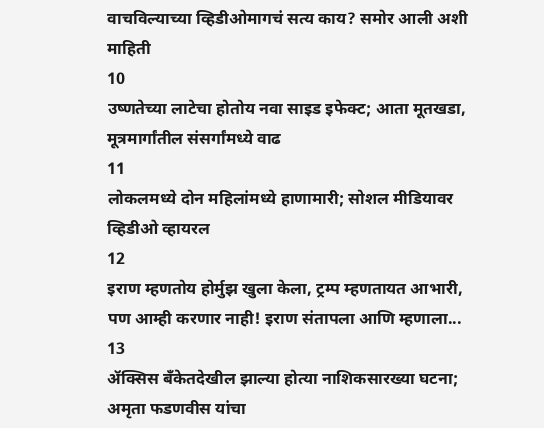वाचविल्याच्या व्हिडीओमागचं सत्य काय? समोर आली अशी माहिती
10
उष्णतेच्या लाटेचा होतोय नवा साइड इफेक्ट; आता मूतखडा, मूत्रमार्गांतील संसर्गांमध्ये वाढ
11
लोकलमध्ये दोन महिलांमध्ये हाणामारी; सोशल मीडियावर व्हिडीओ व्हायरल
12
इराण म्हणतोय होर्मुझ खुला केला, ट्रम्प म्हणतायत आभारी, पण आम्ही करणार नाही! इराण संतापला आणि म्हणाला...
13
ॲक्सिस बँकेतदेखील झाल्या होत्या नाशिकसारख्या घटना; अमृता फडणवीस यांचा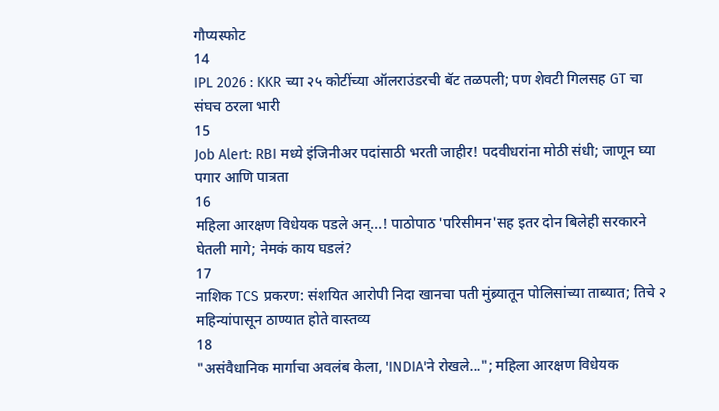गौप्यस्फोट
14
IPL 2026 : KKR च्या २५ कोटींच्या ऑलराउंडरची बॅट तळपली; पण शेवटी गिलसह GT चा संघच ठरला भारी
15
Job Alert: RBI मध्ये इंजिनीअर पदांसाठी भरती जाहीर! पदवीधरांना मोठी संधी; जाणून घ्या पगार आणि पात्रता
16
महिला आरक्षण विधेयक पडले अन्...! पाठोपाठ 'परिसीमन'सह इतर दोन बिलेही सरकारने घेतली मागे; नेमकं काय घडलं?
17
नाशिक TCS प्रकरण: संशयित आरोपी निदा खानचा पती मुंब्र्यातून पोलिसांच्या ताब्यात; तिचे २ महिन्यांपासून ठाण्यात होते वास्तव्य
18
"असंवैधानिक मार्गाचा अवलंब केला, 'INDIA'ने रोखले..."; महिला आरक्षण विधेयक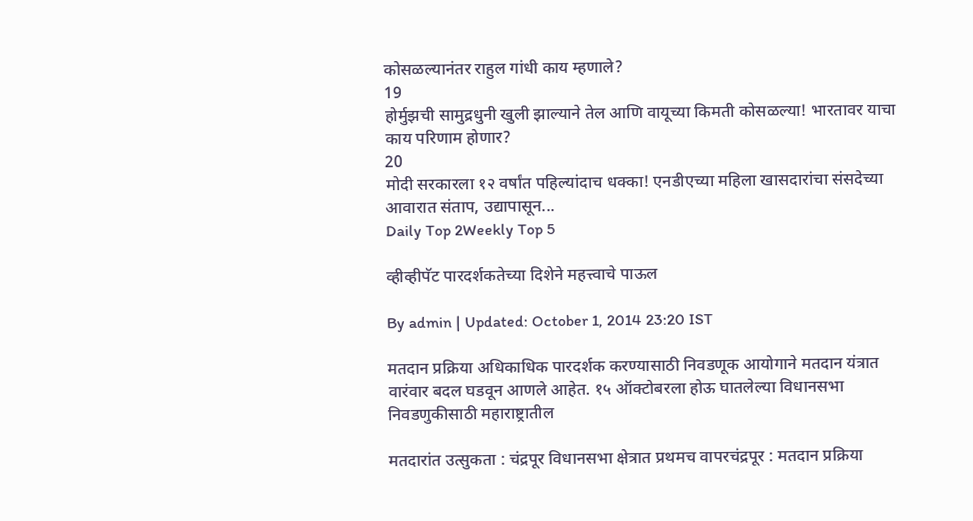कोसळल्यानंतर राहुल गांधी काय म्हणाले?
19
होर्मुझची सामुद्रधुनी खुली झाल्याने तेल आणि वायूच्या किमती कोसळल्या! भारतावर याचा काय परिणाम होणार?
20
मोदी सरकारला १२ वर्षांत पहिल्यांदाच धक्का! एनडीएच्या महिला खासदारांचा संसदेच्या आवारात संताप, उद्यापासून...
Daily Top 2Weekly Top 5

व्हीव्हीपॅट पारदर्शकतेच्या दिशेने महत्त्वाचे पाऊल

By admin | Updated: October 1, 2014 23:20 IST

मतदान प्रक्रिया अधिकाधिक पारदर्शक करण्यासाठी निवडणूक आयोगाने मतदान यंत्रात वारंवार बदल घडवून आणले आहेत. १५ ऑक्टोबरला होऊ घातलेल्या विधानसभा निवडणुकीसाठी महाराष्ट्रातील

मतदारांत उत्सुकता : चंद्रपूर विधानसभा क्षेत्रात प्रथमच वापरचंद्रपूर : मतदान प्रक्रिया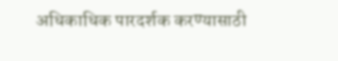अधिकाधिक पारदर्शक करण्यासाठी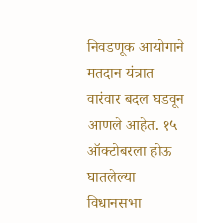निवडणूक आयोगाने मतदान यंत्रात वारंवार बदल घडवून आणले आहेत. १५ ऑक्टोबरला होऊ घातलेल्या विधानसभा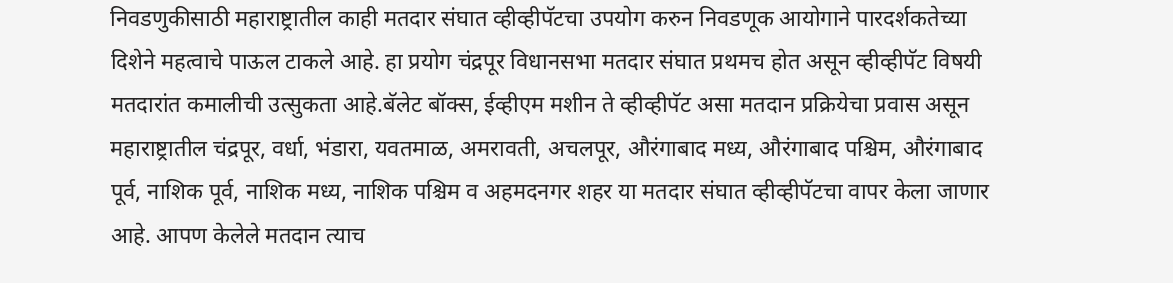निवडणुकीसाठी महाराष्ट्रातील काही मतदार संघात व्हीव्हीपॅटचा उपयोग करुन निवडणूक आयोगाने पारदर्शकतेच्या दिशेने महत्वाचे पाऊल टाकले आहे. हा प्रयोग चंद्रपूर विधानसभा मतदार संघात प्रथमच होत असून व्हीव्हीपॅट विषयी मतदारांत कमालीची उत्सुकता आहे.बॅलेट बॉक्स, ईव्हीएम मशीन ते व्हीव्हीपॅट असा मतदान प्रक्रियेचा प्रवास असून महाराष्ट्रातील चंद्रपूर, वर्धा, भंडारा, यवतमाळ, अमरावती, अचलपूर, औरंगाबाद मध्य, औरंगाबाद पश्चिम, औरंगाबाद पूर्व, नाशिक पूर्व, नाशिक मध्य, नाशिक पश्चिम व अहमदनगर शहर या मतदार संघात व्हीव्हीपॅटचा वापर केला जाणार आहे. आपण केलेले मतदान त्याच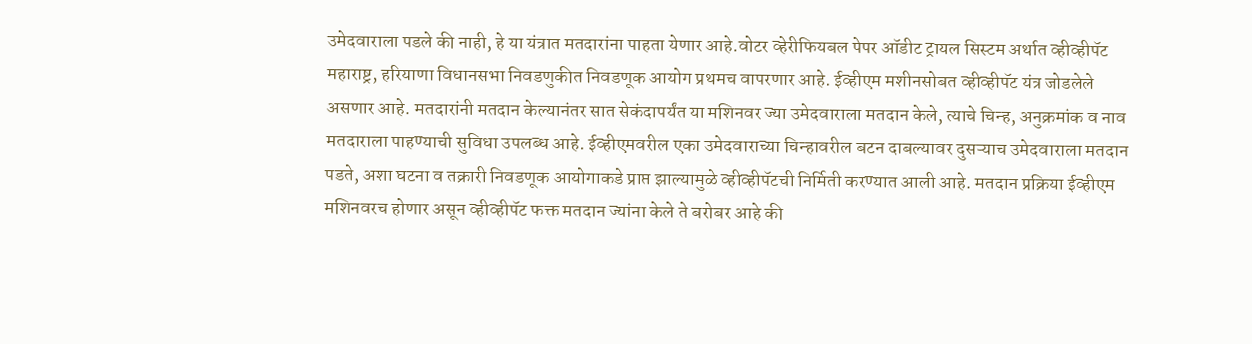उमेदवाराला पडले की नाही, हे या यंत्रात मतदारांना पाहता येणार आहे.वोटर व्हेरीफियबल पेपर ऑडीट ट्रायल सिस्टम अर्थात व्हीव्हीपॅट महाराष्ट्र, हरियाणा विधानसभा निवडणुकीत निवडणूक आयोग प्रथमच वापरणार आहे. ईव्हीएम मशीनसोबत व्हीव्हीपॅट यंत्र जोडलेले असणार आहे. मतदारांनी मतदान केल्यानंतर सात सेकंदापर्यंत या मशिनवर ज्या उमेदवाराला मतदान केले, त्याचे चिन्ह, अनुक्रमांक व नाव मतदाराला पाहण्याची सुविधा उपलब्ध आहे. ईव्हीएमवरील एका उमेदवाराच्या चिन्हावरील बटन दाबल्यावर दुसऱ्याच उमेदवाराला मतदान पडते, अशा घटना व तक्रारी निवडणूक आयोगाकडे प्राप्त झाल्यामुळे व्हीव्हीपॅटची निर्मिती करण्यात आली आहे. मतदान प्रक्रिया ईव्हीएम मशिनवरच होणार असून व्हीव्हीपॅट फक्त मतदान ज्यांना केले ते बरोबर आहे की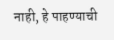नाही, हे पाहण्याची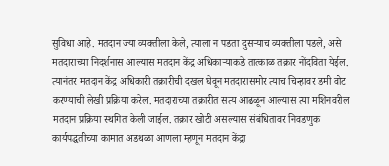सुविधा आहे. मतदान ज्या व्यक्तीला केले, त्याला न पडता दुसऱ्याच व्यक्तीला पडले, असे मतदाराच्या निदर्शनास आल्यास मतदान केंद्र अधिकाऱ्याकडे तात्काळ तक्रार नोंदविता येईल. त्यानंतर मतदान केंद्र अधिकारी तक्रारीची दखल घेवून मतदारासमोर त्याच चिन्हावर डमी वोट करण्याची लेखी प्रक्रिया करेल. मतदाराच्या तक्रारीत सत्य आढळून आल्यास त्या मशिनवरील मतदान प्रक्रिया स्थगित केली जाईल. तक्रार खोटी असल्यास संबंधितावर निवडणुक कार्यपद्धतीच्या कामात अडथळा आणला म्हणून मतदान केंद्रा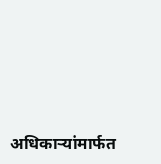अधिकाऱ्यांमार्फत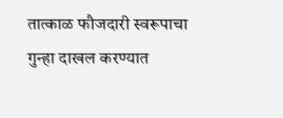तात्काळ फौजदारी स्वरूपाचा गुन्हा दाखल करण्यात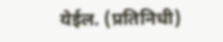येईल. (प्रतिनिधी)